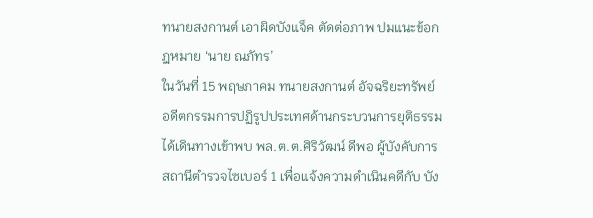ทนายสงกานต์ เอาผิดบังแจ็ค ตัดต่อภาพ ปมแนะข้อกฎหมาย ‘นาย ณภัทร’
ในวันที่ 15 พฤษภาคม ทนายสงกานต์ อัจฉริยะทรัพย์ อดีตกรรมการปฏิรูปประเทศด้านกระบวนการยุติธรรม ได้เดินทางเข้าพบ พล.ต.ต.ศิริวัฒน์ ดีพอ ผู้บังคับการสถานีตำรวจไซเบอร์ 1 เพื่อแจ้งความดำเนินคดีกับ บัง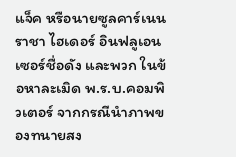แจ็ค หรือนายซูลคาร์เนน ราชา ไฮเดอร์ อินฟลูเอนเซอร์ชื่อดัง และพวก ในข้อหาละเมิด พ.ร.บ.คอมพิวเตอร์ จากกรณีนำภาพของทนายสง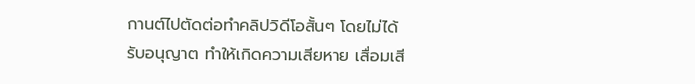กานต์ไปตัดต่อทำคลิปวิดีโอสั้นๆ โดยไม่ได้รับอนุญาต ทำให้เกิดความเสียหาย เสื่อมเสี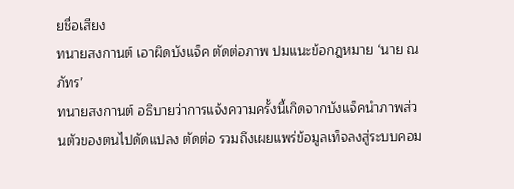ยชื่อเสียง
ทนายสงกานต์ เอาผิดบังแจ็ค ตัดต่อภาพ ปมแนะข้อกฎหมาย ‘นาย ณภัทร’
ทนายสงกานต์ อธิบายว่าการแจ้งความครั้งนี้เกิดจากบังแจ็คนำภาพส่วนตัวของตนไปดัดแปลง ตัดต่อ รวมถึงเผยแพร่ข้อมูลเท็จลงสู่ระบบคอม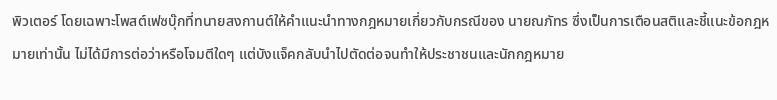พิวเตอร์ โดยเฉพาะโพสต์เฟซบุ๊กที่ทนายสงกานต์ให้คำแนะนำทางกฎหมายเกี่ยวกับกรณีของ นายณภัทร ซึ่งเป็นการเตือนสติและชี้แนะข้อกฎหมายเท่านั้น ไม่ได้มีการต่อว่าหรือโจมตีใดๆ แต่บังแจ็คกลับนำไปตัดต่อจนทำให้ประชาชนและนักกฎหมาย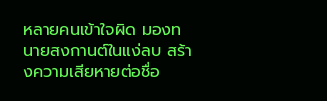หลายคนเข้าใจผิด มองทนายสงกานต์ในแง่ลบ สร้างความเสียหายต่อชื่อ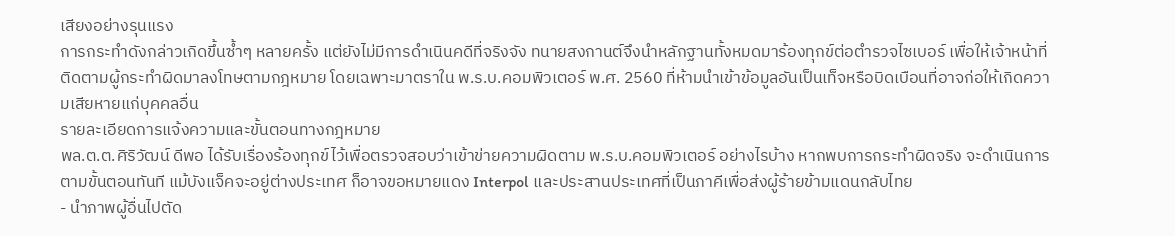เสียงอย่างรุนแรง
การกระทำดังกล่าวเกิดขึ้นซ้ำๆ หลายครั้ง แต่ยังไม่มีการดำเนินคดีที่จริงจัง ทนายสงกานต์จึงนำหลักฐานทั้งหมดมาร้องทุกข์ต่อตำรวจไซเบอร์ เพื่อให้เจ้าหน้าที่ติดตามผู้กระทำผิดมาลงโทษตามกฎหมาย โดยเฉพาะมาตราใน พ.ร.บ.คอมพิวเตอร์ พ.ศ. 2560 ที่ห้ามนำเข้าข้อมูลอันเป็นเท็จหรือบิดเบือนที่อาจก่อให้เกิดความเสียหายแก่บุคคลอื่น
รายละเอียดการแจ้งความและขั้นตอนทางกฎหมาย
พล.ต.ต.ศิริวัฒน์ ดีพอ ได้รับเรื่องร้องทุกข์ไว้เพื่อตรวจสอบว่าเข้าข่ายความผิดตาม พ.ร.บ.คอมพิวเตอร์ อย่างไรบ้าง หากพบการกระทำผิดจริง จะดำเนินการตามขั้นตอนทันที แม้บังแจ็คจะอยู่ต่างประเทศ ก็อาจขอหมายแดง Interpol และประสานประเทศที่เป็นภาคีเพื่อส่งผู้ร้ายข้ามแดนกลับไทย
- นำภาพผู้อื่นไปตัด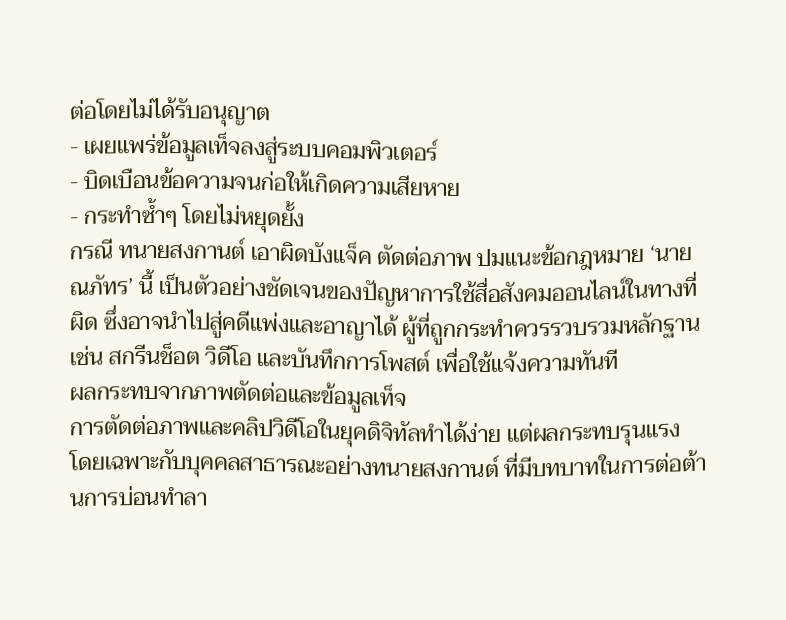ต่อโดยไม่ได้รับอนุญาต
- เผยแพร่ข้อมูลเท็จลงสู่ระบบคอมพิวเตอร์
- บิดเบือนข้อความจนก่อให้เกิดความเสียหาย
- กระทำซ้ำๆ โดยไม่หยุดยั้ง
กรณี ทนายสงกานต์ เอาผิดบังแจ็ค ตัดต่อภาพ ปมแนะข้อกฎหมาย ‘นาย ณภัทร’ นี้ เป็นตัวอย่างชัดเจนของปัญหาการใช้สื่อสังคมออนไลน์ในทางที่ผิด ซึ่งอาจนำไปสู่คดีแพ่งและอาญาได้ ผู้ที่ถูกกระทำควรรวบรวมหลักฐาน เช่น สกรีนช็อต วิดีโอ และบันทึกการโพสต์ เพื่อใช้แจ้งความทันที
ผลกระทบจากภาพตัดต่อและข้อมูลเท็จ
การตัดต่อภาพและคลิปวิดีโอในยุคดิจิทัลทำได้ง่าย แต่ผลกระทบรุนแรง โดยเฉพาะกับบุคคลสาธารณะอย่างทนายสงกานต์ ที่มีบทบาทในการต่อต้านการบ่อนทำลา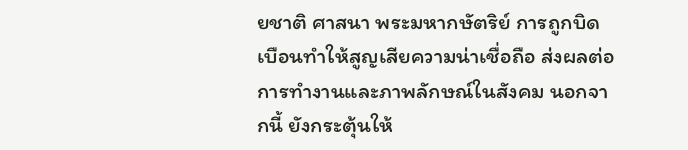ยชาติ ศาสนา พระมหากษัตริย์ การถูกบิดเบือนทำให้สูญเสียความน่าเชื่อถือ ส่งผลต่อการทำงานและภาพลักษณ์ในสังคม นอกจากนี้ ยังกระตุ้นให้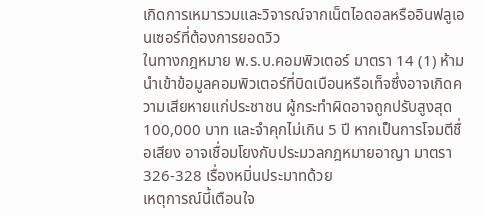เกิดการเหมารวมและวิจารณ์จากเน็ตไอดอลหรืออินฟลูเอนเซอร์ที่ต้องการยอดวิว
ในทางกฎหมาย พ.ร.บ.คอมพิวเตอร์ มาตรา 14 (1) ห้ามนำเข้าข้อมูลคอมพิวเตอร์ที่บิดเบือนหรือเท็จซึ่งอาจเกิดความเสียหายแก่ประชาชน ผู้กระทำผิดอาจถูกปรับสูงสุด 100,000 บาท และจำคุกไม่เกิน 5 ปี หากเป็นการโจมตีชื่อเสียง อาจเชื่อมโยงกับประมวลกฎหมายอาญา มาตรา 326-328 เรื่องหมิ่นประมาทด้วย
เหตุการณ์นี้เตือนใจ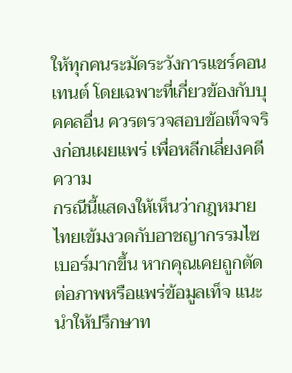ให้ทุกคนระมัดระวังการแชร์คอนเทนต์ โดยเฉพาะที่เกี่ยวข้องกับบุคคลอื่น ควรตรวจสอบข้อเท็จจริงก่อนเผยแพร่ เพื่อหลีกเลี่ยงคดีความ
กรณีนี้แสดงให้เห็นว่ากฎหมายไทยเข้มงวดกับอาชญากรรมไซเบอร์มากขึ้น หากคุณเคยถูกตัดต่อภาพหรือแพร่ข้อมูลเท็จ แนะนำให้ปรึกษาท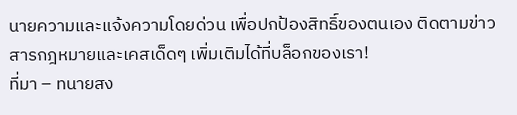นายความและแจ้งความโดยด่วน เพื่อปกป้องสิทธิ์ของตนเอง ติดตามข่าวสารกฎหมายและเคสเด็ดๆ เพิ่มเติมได้ที่บล็อกของเรา!
ที่มา – ทนายสง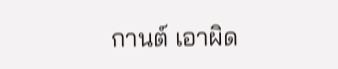กานต์ เอาผิด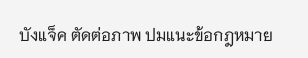บังแจ็ค ตัดต่อภาพ ปมแนะข้อกฎหมาย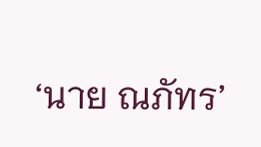‘นาย ณภัทร’